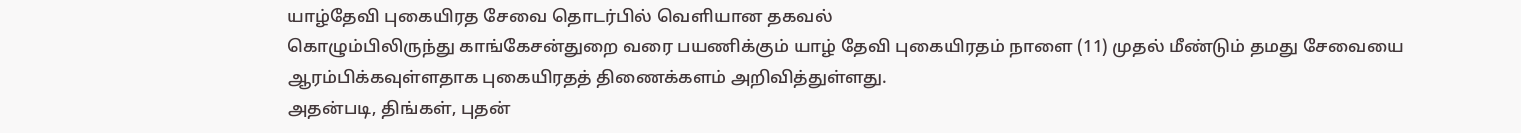யாழ்தேவி புகையிரத சேவை தொடர்பில் வெளியான தகவல்
கொழும்பிலிருந்து காங்கேசன்துறை வரை பயணிக்கும் யாழ் தேவி புகையிரதம் நாளை (11) முதல் மீண்டும் தமது சேவையை ஆரம்பிக்கவுள்ளதாக புகையிரதத் திணைக்களம் அறிவித்துள்ளது.
அதன்படி, திங்கள், புதன்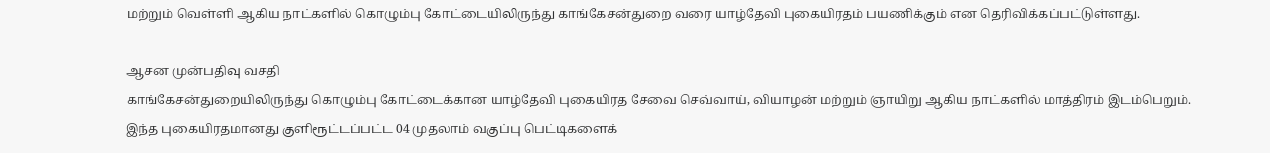மற்றும் வெள்ளி ஆகிய நாட்களில் கொழும்பு கோட்டையிலிருந்து காங்கேசன்துறை வரை யாழ்தேவி புகையிரதம் பயணிக்கும் என தெரிவிக்கப்பட்டுள்ளது.

ஆசன முன்பதிவு வசதி
காங்கேசன்துறையிலிருந்து கொழும்பு கோட்டைக்கான யாழ்தேவி புகையிரத சேவை செவ்வாய், வியாழன் மற்றும் ஞாயிறு ஆகிய நாட்களில் மாத்திரம் இடம்பெறும்.
இந்த புகையிரதமானது குளிரூட்டப்பட்ட 04 முதலாம் வகுப்பு பெட்டிகளைக்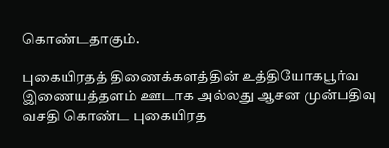கொண்டதாகும்.

புகையிரதத் திணைக்களத்தின் உத்தியோகபூர்வ இணையத்தளம் ஊடாக அல்லது ஆசன முன்பதிவு வசதி கொண்ட புகையிரத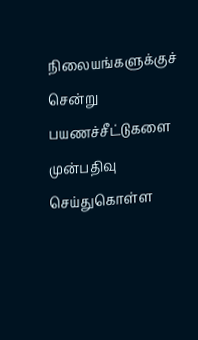நிலையங்களுக்குச் சென்று பயணச்சீட்டுகளை முன்பதிவு செய்துகொள்ள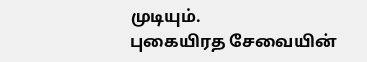முடியும்.
புகையிரத சேவையின்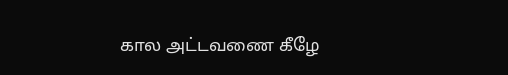கால அட்டவணை கீழே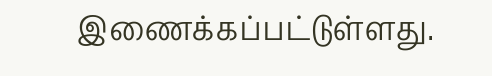இணைக்கப்பட்டுள்ளது.